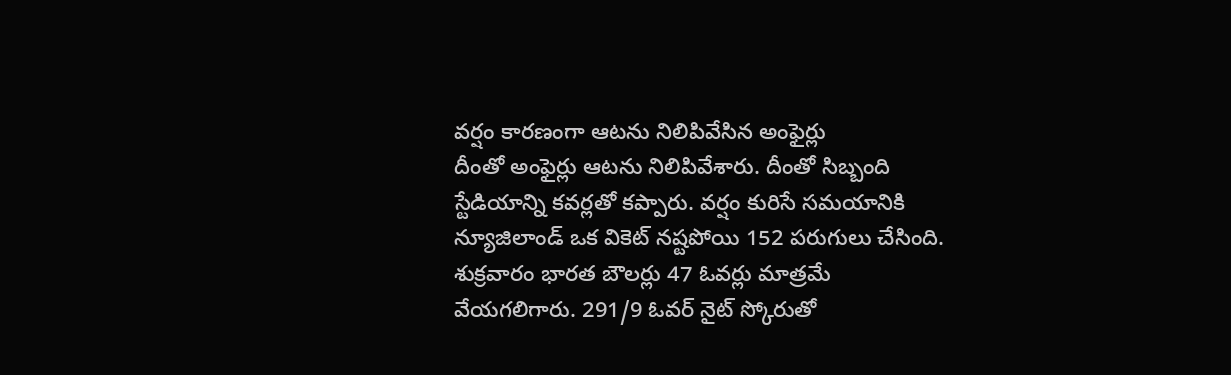వర్షం కారణంగా ఆటను నిలిపివేసిన అంఫైర్లు
దీంతో అంఫైర్లు ఆటను నిలిపివేశారు. దీంతో సిబ్బంది స్టేడియాన్ని కవర్లతో కప్పారు. వర్షం కురిసే సమయానికి న్యూజిలాండ్ ఒక వికెట్ నష్టపోయి 152 పరుగులు చేసింది. శుక్రవారం భారత బౌలర్లు 47 ఓవర్లు మాత్రమే వేయగలిగారు. 291/9 ఓవర్ నైట్ స్కోరుతో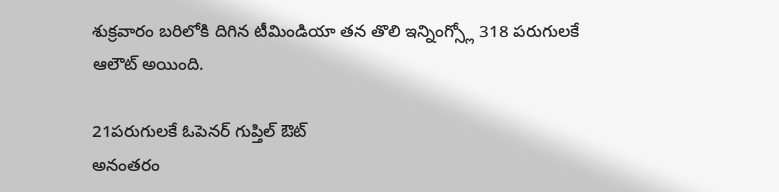శుక్రవారం బరిలోకి దిగిన టీమిండియా తన తొలి ఇన్నింగ్స్లో 318 పరుగులకే ఆలౌట్ అయింది.

21పరుగులకే ఓపెనర్ గుప్తిల్ ఔట్
అనంతరం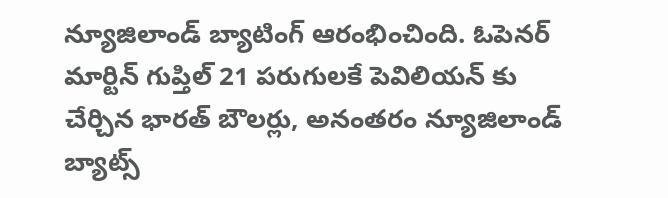న్యూజిలాండ్ బ్యాటింగ్ ఆరంభించింది. ఓపెనర్ మార్టిన్ గుప్తిల్ 21 పరుగులకే పెవిలియన్ కు చేర్చిన భారత్ బౌలర్లు, అనంతరం న్యూజిలాండ్ బ్యాట్స్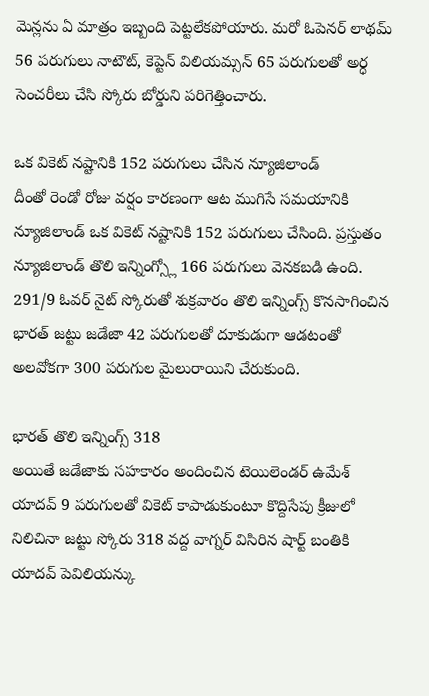మెన్లను ఏ మాత్రం ఇబ్బంది పెట్టలేకపోయారు. మరో ఓపెనర్ లాథమ్ 56 పరుగులు నాటౌట్, కెప్టెన్ విలియమ్సన్ 65 పరుగులతో అర్ధ సెంచరీలు చేసి స్కోరు బోర్డుని పరిగెత్తించారు.

ఒక వికెట్ నష్టానికి 152 పరుగులు చేసిన న్యూజిలాండ్
దీంతో రెండో రోజు వర్షం కారణంగా ఆట ముగిసే సమయానికి న్యూజిలాండ్ ఒక వికెట్ నష్టానికి 152 పరుగులు చేసింది. ప్రస్తుతం న్యూజిలాండ్ తొలి ఇన్నింగ్స్లో 166 పరుగులు వెనకబడి ఉంది. 291/9 ఓవర్ నైట్ స్కోరుతో శుక్రవారం తొలి ఇన్నింగ్స్ కొనసాగించిన భారత్ జట్టు జడేజా 42 పరుగులతో దూకుడుగా ఆడటంతో అలవోకగా 300 పరుగుల మైలురాయిని చేరుకుంది.

భారత్ తొలి ఇన్నింగ్స్ 318
అయితే జడేజాకు సహకారం అందించిన టెయిలెండర్ ఉమేశ్ యాదవ్ 9 పరుగులతో వికెట్ కాపాడుకుంటూ కొద్దిసేపు క్రీజులో నిలిచినా జట్టు స్కోరు 318 వద్ద వాగ్నర్ విసిరిన షార్ట్ బంతికి యాదవ్ పెవిలియన్కు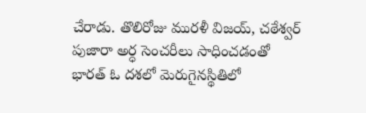చేరాడు. తొలిరోజు మురళీ విజయ్, చఠేశ్వర్ పుజారా అర్ధ సెంచరీలు సాధించడంతో భారత్ ఓ దశలో మెరుగైనస్థితిలో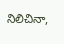నిలిచినా,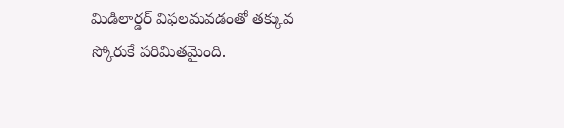మిడిలార్డర్ విఫలమవడంతో తక్కువ స్కోరుకే పరిమితమైంది.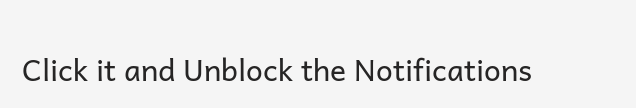Click it and Unblock the Notifications